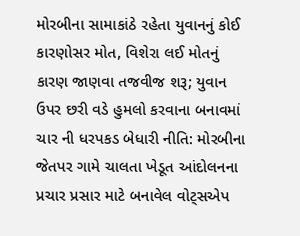મોરબીના સામાકાંઠે રહેતા યુવાનનું કોઈ કારણોસર મોત, વિશેરા લઈ મોતનું કારણ જાણવા તજવીજ શરૂ; યુવાન ઉપર છરી વડે હુમલો કરવાના બનાવમાં ચાર ની ધરપકડ બેધારી નીતિ: મોરબીના જેતપર ગામે ચાલતા ખેડૂત આંદોલનના પ્રચાર પ્રસાર માટે બનાવેલ વોટ્સએપ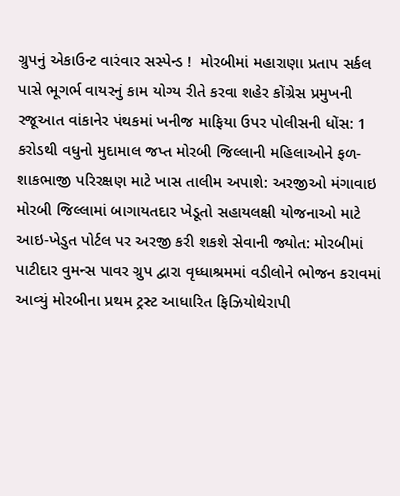ગ્રુપનું એકાઉન્ટ વારંવાર સસ્પેન્ડ !  મોરબીમાં મહારાણા પ્રતાપ સર્કલ પાસે ભૂગર્ભ વાયરનું કામ યોગ્ય રીતે કરવા શહેર કોંગ્રેસ પ્રમુખની રજૂઆત વાંકાનેર પંથકમાં ખનીજ માફિયા ઉપર પોલીસની ધોંસ: 1 કરોડથી વધુનો મુદામાલ જપ્ત મોરબી જિલ્લાની મહિલાઓને ફળ-શાકભાજી પરિરક્ષણ માટે ખાસ તાલીમ અપાશે: અરજીઓ મંગાવાઇ મોરબી જિલ્લામાં બાગાયતદાર ખેડૂતો સહાયલક્ષી યોજનાઓ માટે આઇ-ખેડુત પોર્ટલ પર અરજી કરી શકશે સેવાની જ્યોત: મોરબીમાં પાટીદાર વુમન્સ પાવર ગ્રુપ દ્વારા વૃધ્ધાશ્રમમાં વડીલોને ભોજન કરાવમાં આવ્યું મોરબીના પ્રથમ ટ્રસ્ટ આધારિત ફિઝિયોથેરાપી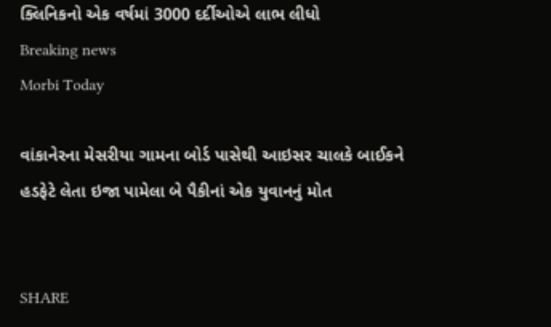ક્લિનિકનો એક વર્ષમાં 3000 દર્દીઓએ લાભ લીધો
Breaking news
Morbi Today

વાંકાનેરના મેસરીયા ગામના બોર્ડ પાસેથી આઇસર ચાલકે બાઈકને હડફેટે લેતા ઇજા પામેલા બે પૈકીનાં એક યુવાનનું મોત


SHARE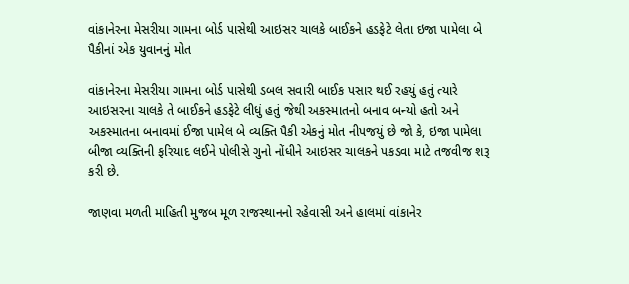વાંકાનેરના મેસરીયા ગામના બોર્ડ પાસેથી આઇસર ચાલકે બાઈકને હડફેટે લેતા ઇજા પામેલા બે પૈકીનાં એક યુવાનનું મોત

વાંકાનેરના મેસરીયા ગામના બોર્ડ પાસેથી ડબલ સવારી બાઈક પસાર થઈ રહયું હતું ત્યારે આઇસરના ચાલકે તે બાઈકને હડફેટે લીધું હતું જેથી અકસ્માતનો બનાવ બન્યો હતો અને અકસ્માતના બનાવમાં ઈજા પામેલ બે વ્યક્તિ પૈકી એકનું મોત નીપજયું છે જો કે, ઇજા પામેલા બીજા વ્યક્તિની ફરિયાદ લઈને પોલીસે ગુનો નોંધીને આઇસર ચાલકને પકડવા માટે તજવીજ શરૂ કરી છે.

જાણવા મળતી માહિતી મુજબ મૂળ રાજસ્થાનનો રહેવાસી અને હાલમાં વાંકાનેર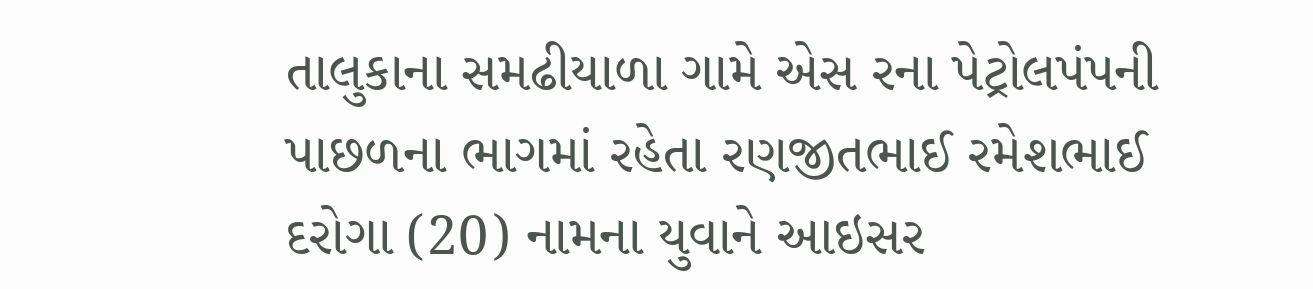તાલુકાના સમઢીયાળા ગામે એસ રના પેટ્રોલપંપની પાછળના ભાગમાં રહેતા રણજીતભાઈ રમેશભાઈ દરોગા (20) નામના યુવાને આઇસર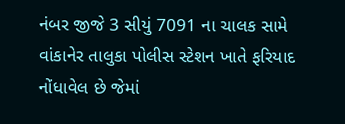નંબર જીજે 3 સીયું 7091 ના ચાલક સામે વાંકાનેર તાલુકા પોલીસ સ્ટેશન ખાતે ફરિયાદ નોંધાવેલ છે જેમાં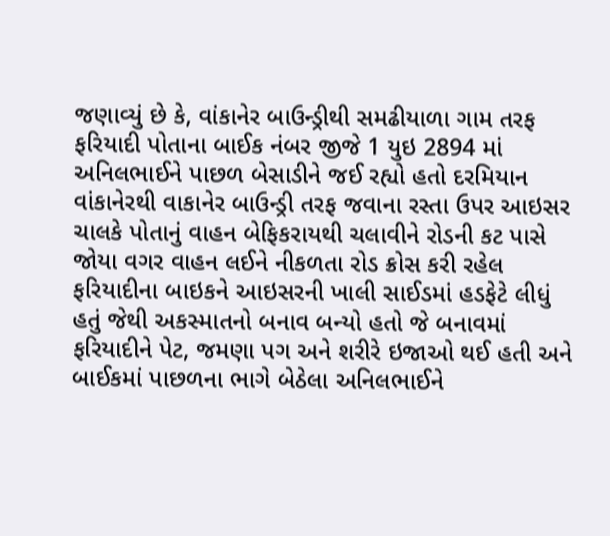જણાવ્યું છે કે, વાંકાનેર બાઉન્ડ્રીથી સમઢીયાળા ગામ તરફ ફરિયાદી પોતાના બાઈક નંબર જીજે 1 યુઇ 2894 માં અનિલભાઈને પાછળ બેસાડીને જઈ રહ્યો હતો દરમિયાન વાંકાનેરથી વાકાનેર બાઉન્ડ્રી તરફ જવાના રસ્તા ઉપર આઇસર ચાલકે પોતાનું વાહન બેફિકરાયથી ચલાવીને રોડની કટ પાસે જોયા વગર વાહન લઈને નીકળતા રોડ ક્રોસ કરી રહેલ ફરિયાદીના બાઇકને આઇસરની ખાલી સાઈડમાં હડફેટે લીધું હતું જેથી અકસ્માતનો બનાવ બન્યો હતો જે બનાવમાં ફરિયાદીને પેટ, જમણા પગ અને શરીરે ઇજાઓ થઈ હતી અને બાઈકમાં પાછળના ભાગે બેઠેલા અનિલભાઈને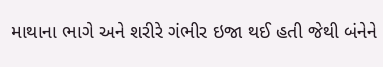માથાના ભાગે અને શરીરે ગંભીર ઇજા થઈ હતી જેથી બંનેને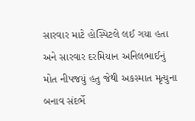સારવાર માટે હોસ્પિટલે લઈ ગયા હતા અને સારવાર દરમિયાન અનિલભાઈનું મોત નીપજયું હતુ જેથી અકસ્માત મૃત્યુના બનાવ સંદર્ભે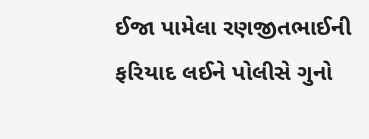ઈજા પામેલા રણજીતભાઈની ફરિયાદ લઈને પોલીસે ગુનો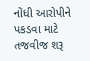નોંધી આરોપીને પકડવા માટે તજવીજ શરૂ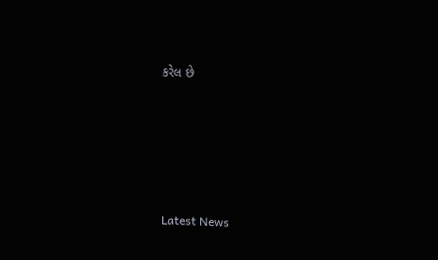કરેલ છે






Latest News